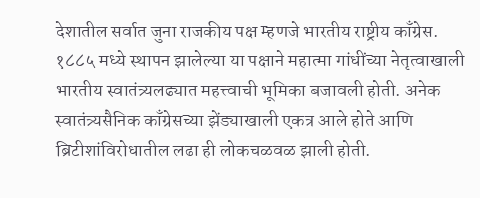देशातील सर्वात जुना राजकीय पक्ष म्हणजे भारतीय राष्ट्रीय काँग्रेस. १८८५ मध्ये स्थापन झालेल्या या पक्षाने महात्मा गांधींच्या नेतृत्वाखाली भारतीय स्वातंत्र्यलढ्यात महत्त्वाची भूमिका बजावली होती. अनेक स्वातंत्र्यसैनिक काँग्रेसच्या झेंड्याखाली एकत्र आले होते आणि ब्रिटीशांविरोधातील लढा ही लोकचळवळ झाली होती.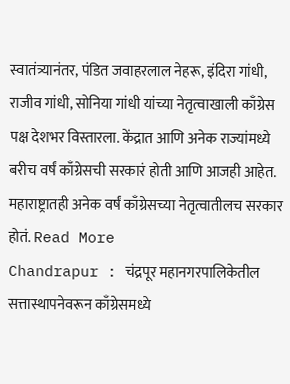स्वातंत्र्यानंतर, पंडित जवाहरलाल नेहरू, इंदिरा गांधी, राजीव गांधी, सोनिया गांधी यांच्या नेतृत्वाखाली काँग्रेस पक्ष देशभर विस्तारला. केंद्रात आणि अनेक राज्यांमध्ये बरीच वर्षं काँग्रेसची सरकारं होती आणि आजही आहेत. महाराष्ट्रातही अनेक वर्षं काँग्रेसच्या नेतृत्वातीलच सरकार होतं. Read More
Chandrapur : चंद्रपूर महानगरपालिकेतील सत्तास्थापनेवरून काँग्रेसमध्ये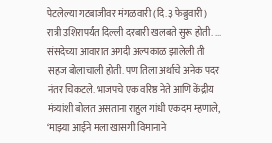पेटलेल्या गटबाजीवर मंगळवारी (दि.३ फेब्रुवारी) रात्री उशिरापर्यंत दिल्ली दरबारी खलबते सुरू होती. ...
संसदेच्या आवारात अगदी अल्पकाळ झालेली ती सहज बोलाचाली होती. पण तिला अर्थाचे अनेक पदर नंतर चिकटले. भाजपचे एक वरिष्ठ नेते आणि केंद्रीय मंत्र्यांशी बोलत असताना राहुल गांधी एकदम म्हणाले, ‘माझ्या आईने मला खासगी विमानाने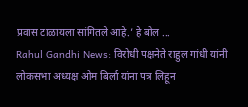प्रवास टाळायला सांगितले आहे.’ हे बोल ...
Rahul Gandhi News: विरोधी पक्षनेते राहुल गांधी यांनी लोकसभा अध्यक्ष ओम बिर्ला यांना पत्र लिहून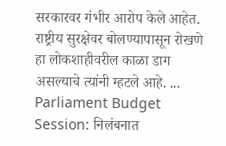सरकारवर गंभीर आरोप केले आहेत. राष्ट्रीय सुरक्षेवर बोलण्यापासून रोखणे हा लोकशाहीवरील काळा डाग असल्याचे त्यांनी म्हटले आहे. ...
Parliament Budget Session: निलंबनात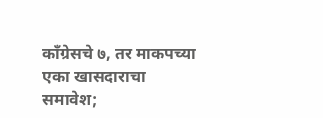काँग्रेसचे ७, तर माकपच्या एका खासदाराचा समावेश;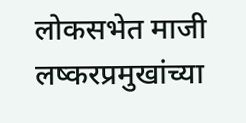लोकसभेत माजी लष्करप्रमुखांच्या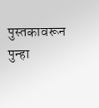पुस्तकावरून पुन्हा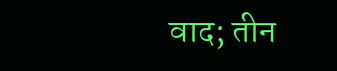वाद; तीन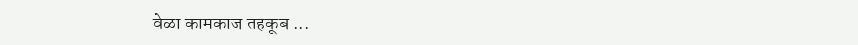वेळा कामकाज तहकूब ...